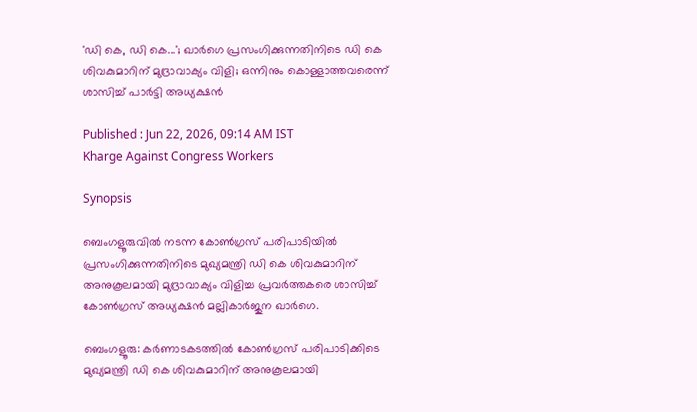'ഡി കെ, ഡി കെ...'; ഖാർഗെ പ്രസംഗിക്കുന്നതിനിടെ ഡി കെ ശിവകുമാറിന് മുദ്രാവാക്യം വിളി; ഒന്നിനും കൊള്ളാത്തവരെന്ന് ശാസിച്ച് പാർട്ടി അധ്യക്ഷൻ

Published : Jun 22, 2026, 09:14 AM IST
Kharge Against Congress Workers

Synopsis

ബെംഗളൂരുവിൽ നടന്ന കോൺഗ്രസ് പരിപാടിയിൽ പ്രസംഗിക്കുന്നതിനിടെ മുഖ്യമന്ത്രി ഡി കെ ശിവകുമാറിന് അനുകൂലമായി മുദ്രാവാക്യം വിളിച്ച പ്രവർത്തകരെ ശാസിച്ച് കോൺഗ്രസ് അധ്യക്ഷൻ മല്ലികാർജുന ഖാർഗെ.

ബെംഗളൂരു: കർണാടകടത്തിൽ കോൺഗ്രസ് പരിപാടിക്കിടെ മുഖ്യമന്ത്രി ഡി കെ ശിവകുമാറിന് അനുകൂലമായി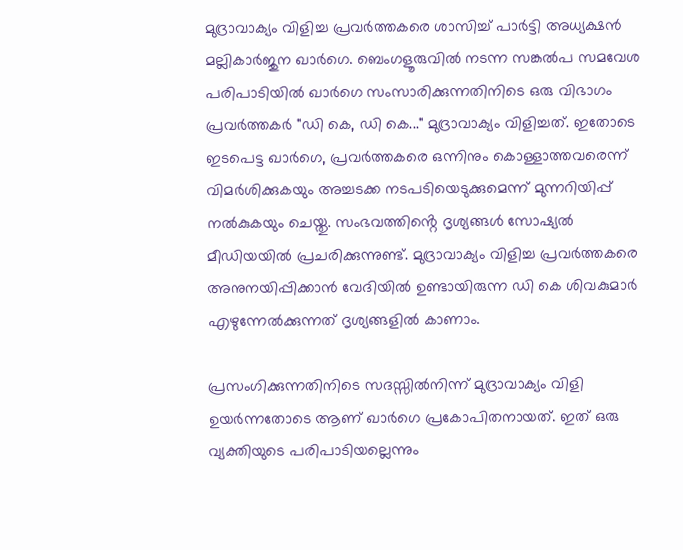മുദ്രാവാക്യം വിളിച്ച പ്രവർത്തകരെ ശാസിച്ച് പാർട്ടി അധ്യക്ഷൻ മല്ലികാർജുന ഖാർഗെ. ബെംഗളൂരുവിൽ നടന്ന സങ്കൽപ സമവേശ പരിപാടിയിൽ ഖാർഗെ സംസാരിക്കുന്നതിനിടെ ഒരു വിഭാഗം പ്രവർത്തകർ "ഡി കെ, ഡി കെ..." മുദ്രാവാക്യം വിളിച്ചത്. ഇതോടെ ഇടപെട്ട ഖാർഗെ, പ്രവർത്തകരെ ഒന്നിനും കൊള്ളാത്തവരെന്ന് വിമർശിക്കുകയും അച്ചടക്ക നടപടിയെടുക്കുമെന്ന് മുന്നറിയിപ്പ് നൽകുകയും ചെയ്തു. സംഭവത്തിൻ്റെ ദൃശ്യങ്ങൾ സോഷ്യൽ മീഡിയയിൽ പ്രചരിക്കുന്നുണ്ട്. മുദ്രാവാക്യം വിളിച്ച പ്രവർത്തകരെ അനുനയിപ്പിക്കാൻ വേദിയിൽ ഉണ്ടായിരുന്ന ഡി കെ ശിവകുമാർ എഴുന്നേൽക്കുന്നത് ദൃശ്യങ്ങളിൽ കാണാം.

പ്രസംഗിക്കുന്നതിനിടെ സദസ്സിൽനിന്ന് മുദ്രാവാക്യം വിളി ഉയർന്നതോടെ ആണ് ഖാർഗെ പ്രകോപിതനായത്. ഇത് ഒരു വ്യക്തിയുടെ പരിപാടിയല്ലെന്നും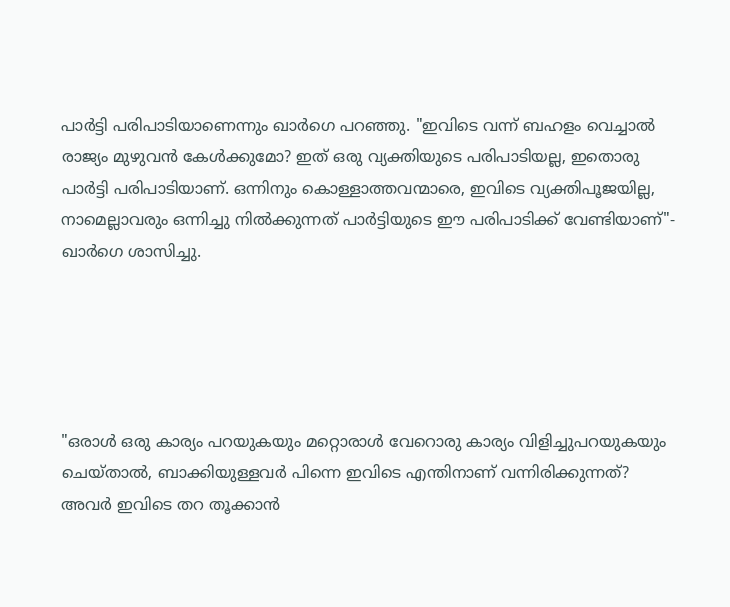പാർട്ടി പരിപാടിയാണെന്നും ഖാർഗെ പറഞ്ഞു. "ഇവിടെ വന്ന് ബഹളം വെച്ചാൽ രാജ്യം മുഴുവൻ കേൾക്കുമോ? ഇത് ഒരു വ്യക്തിയുടെ പരിപാടിയല്ല, ഇതൊരു പാർട്ടി പരിപാടിയാണ്. ഒന്നിനും കൊള്ളാത്തവന്മാരെ, ഇവിടെ വ്യക്തിപൂജയില്ല, നാമെല്ലാവരും ഒന്നിച്ചു നിൽക്കുന്നത് പാർട്ടിയുടെ ഈ പരിപാടിക്ക് വേണ്ടിയാണ്"- ഖാർഗെ ശാസിച്ചു.





"ഒരാൾ ഒരു കാര്യം പറയുകയും മറ്റൊരാൾ വേറൊരു കാര്യം വിളിച്ചുപറയുകയും ചെയ്താൽ, ബാക്കിയുള്ളവർ പിന്നെ ഇവിടെ എന്തിനാണ് വന്നിരിക്കുന്നത്? അവർ ഇവിടെ തറ തൂക്കാൻ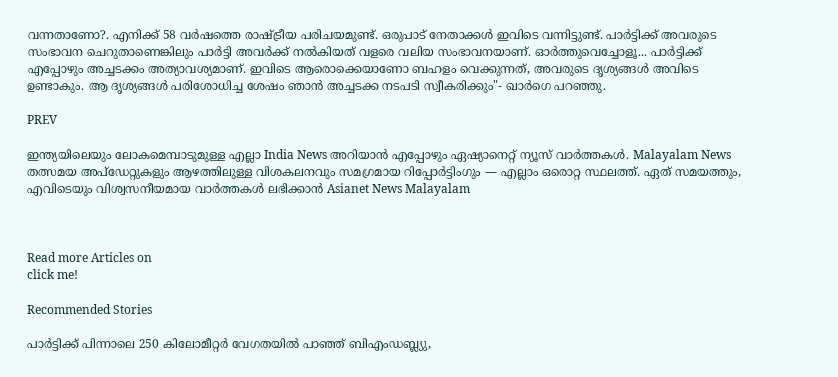വന്നതാണോ?. എനിക്ക് 58 വർഷത്തെ രാഷ്ട്രീയ പരിചയമുണ്ട്. ഒരുപാട് നേതാക്കൾ ഇവിടെ വന്നിട്ടുണ്ട്. പാർട്ടിക്ക് അവരുടെ സംഭാവന ചെറുതാണെങ്കിലും പാർട്ടി അവർക്ക് നൽകിയത് വളരെ വലിയ സംഭാവനയാണ്. ഓർത്തുവെച്ചോളൂ... പാർട്ടിക്ക് എപ്പോഴും അച്ചടക്കം അത്യാവശ്യമാണ്. ഇവിടെ ആരൊക്കെയാണോ ബഹളം വെക്കുന്നത്, അവരുടെ ദൃശ്യങ്ങൾ അവിടെ ഉണ്ടാകും. ആ ദൃശ്യങ്ങൾ പരിശോധിച്ച ശേഷം ഞാൻ അച്ചടക്ക നടപടി സ്വീകരിക്കും"- ഖാർഗെ പറഞ്ഞു.

PREV

ഇന്ത്യയിലെയും ലോകമെമ്പാടുമുള്ള എല്ലാ India News അറിയാൻ എപ്പോഴും ഏഷ്യാനെറ്റ് ന്യൂസ് വാർത്തകൾ. Malayalam News   തത്സമയ അപ്‌ഡേറ്റുകളും ആഴത്തിലുള്ള വിശകലനവും സമഗ്രമായ റിപ്പോർട്ടിംഗും — എല്ലാം ഒരൊറ്റ സ്ഥലത്ത്. ഏത് സമയത്തും, എവിടെയും വിശ്വസനീയമായ വാർത്തകൾ ലഭിക്കാൻ Asianet News Malayalam



Read more Articles on
click me!

Recommended Stories

പാർട്ടിക്ക് പിന്നാലെ 250 കിലോമീറ്റർ വേഗതയിൽ പാഞ്ഞ് ബിഎംഡബ്ല്യു,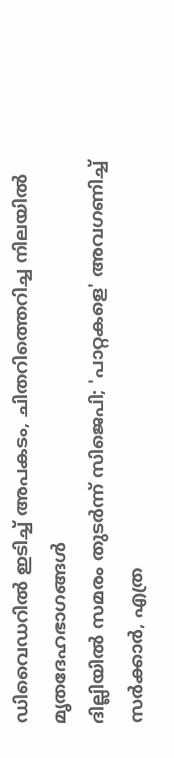ഡിവൈഡറിൽ ഇടിച്ച് അപകടം, ചിതറിത്തെറിച്ച നിലയിൽ മൃതദേഹഭാഗങ്ങൾ
ദില്ലിയിൽ സമരം തുടർന്ന് സിജെപി; 'പാറ്റകളെ' അവഗണിച്ച് സർക്കാർ, എത്ര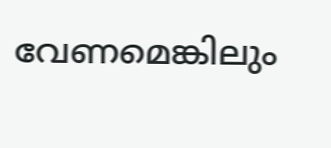വേണമെങ്കിലും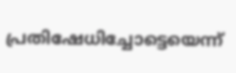പ്രതിഷേധിച്ചോട്ടെയെന്ന്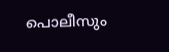പൊലീസും